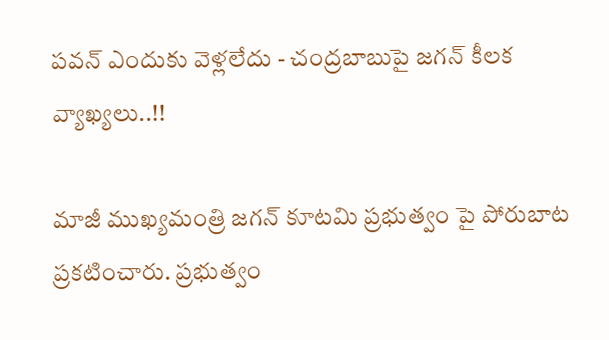పవన్ ఎందుకు వెళ్లలేదు - చంద్రబాబుపై జగన్ కీలక వ్యాఖ్యలు..!!

మాజీ ముఖ్యమంత్రి జగన్ కూటమి ప్రభుత్వం పై పోరుబాట ప్రకటించారు. ప్రభుత్వం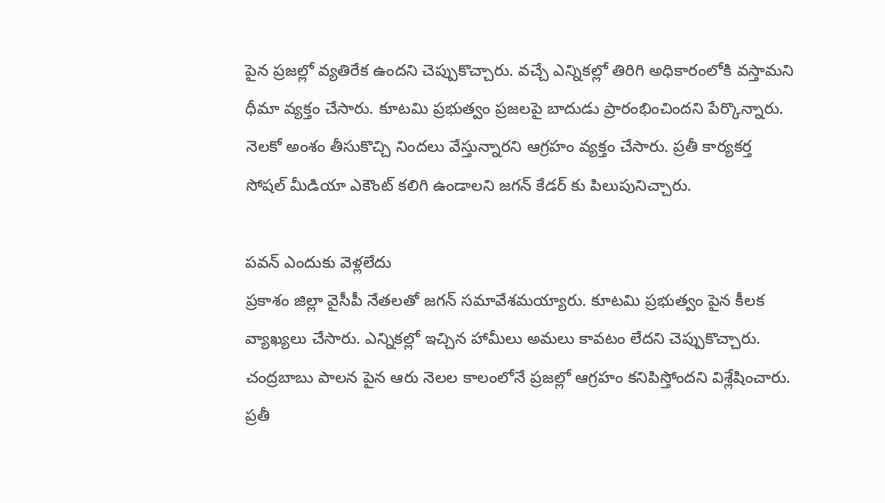పైన ప్రజల్లో వ్యతిరేక ఉందని చెప్పుకొచ్చారు. వచ్చే ఎన్నికల్లో తిరిగి అధికారంలోకి వస్తామని ధీమా వ్యక్తం చేసారు. కూటమి ప్రభుత్వం ప్రజలపై బాదుడు ప్రారంభించిందని పేర్కొన్నారు. నెలకో అంశం తీసుకొచ్చి నిందలు వేస్తున్నారని ఆగ్రహం వ్యక్తం చేసారు. ప్రతీ కార్యకర్త సోషల్ మీడియా ఎకౌంట్ కలిగి ఉండాలని జగన్ కేడర్ కు పిలుపునిచ్చారు.

పవన్ ఎందుకు వెళ్లలేదు
ప్రకాశం జిల్లా వైసీపీ నేతలతో జగన్ సమావేశమయ్యారు. కూటమి ప్రభుత్వం పైన కీలక వ్యాఖ్యలు చేసారు. ఎన్నికల్లో ఇచ్చిన హామీలు అమలు కావటం లేదని చెప్పుకొచ్చారు. చంద్రబాబు పాలన పైన ఆరు నెలల కాలంలోనే ప్రజల్లో ఆగ్రహం కనిపిస్తోందని విశ్లేషించారు. ప్రతీ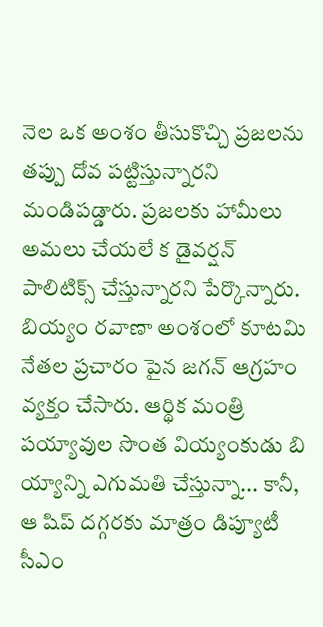నెల ఒక అంశం తీసుకొచ్చి ప్రజలను తప్పు దోవ పట్టిస్తున్నారని మండిపడ్డారు. ప్రజలకు హామీలు అమలు చేయలే క డైవర్షన్ పాలిటిక్స్ చేస్తున్నారని పేర్కొన్నారు. బియ్యం రవాణా అంశంలో కూటమి నేతల ప్రచారం పైన జగన్ ఆగ్రహం వ్యక్తం చేసారు. ఆర్థిక మంత్రి పయ్యావుల సొంత వియ్యంకుడు బి య్యాన్ని ఎగుమతి చేస్తున్నా... కానీ, ఆ షిప్‌ దగ్గరకు మాత్రం డిప్యూటీ సీఎం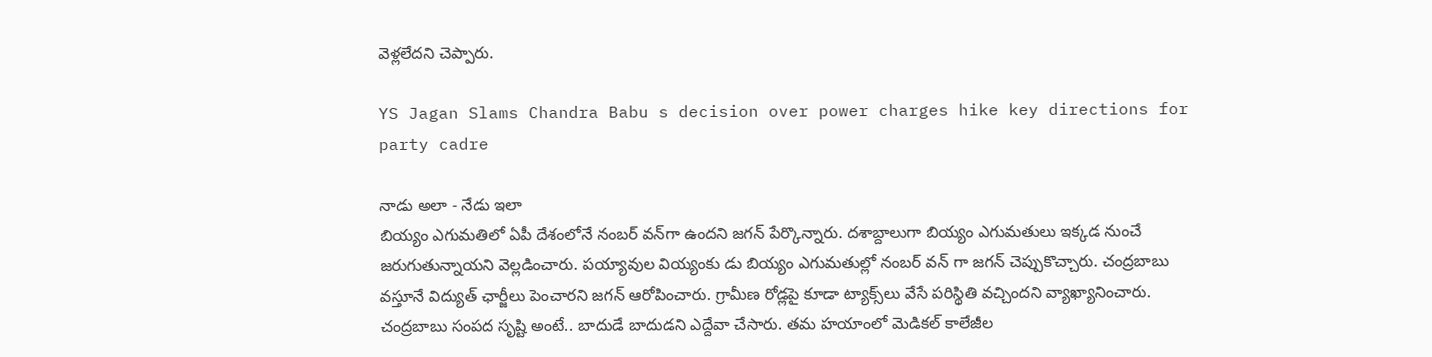వెళ్లలేదని చెప్పారు.

YS Jagan Slams Chandra Babu s decision over power charges hike key directions for party cadre

నాడు అలా - నేడు ఇలా
బియ్యం ఎగుమతిలో ఏపీ దేశంలోనే నంబర్‌ వన్‌గా ఉందని జగన్ పేర్కొన్నారు. దశాబ్దాలుగా బియ్యం ఎగుమతులు ఇక్కడ నుంచే జరుగుతున్నాయని వెల్లడించారు. పయ్యావుల వియ్యంకు డు బియ్యం ఎగుమతుల్లో నంబర్‌ వన్‌ గా జగన్ చెప్పుకొచ్చారు. చంద్రబాబు వస్తూనే విద్యుత్ ఛార్జీలు పెంచారని జగన్ ఆరోపించారు. గ్రామీణ రోడ్లపై కూడా ట్యాక్స్‌లు వేసే పరిస్థితి వచ్చిందని వ్యాఖ్యానించారు. చంద్రబాబు సంపద సృష్టి అంటే.. బాదుడే బాదుడని ఎద్దేవా చేసారు. తమ హయాంలో మెడికల్ కాలేజీల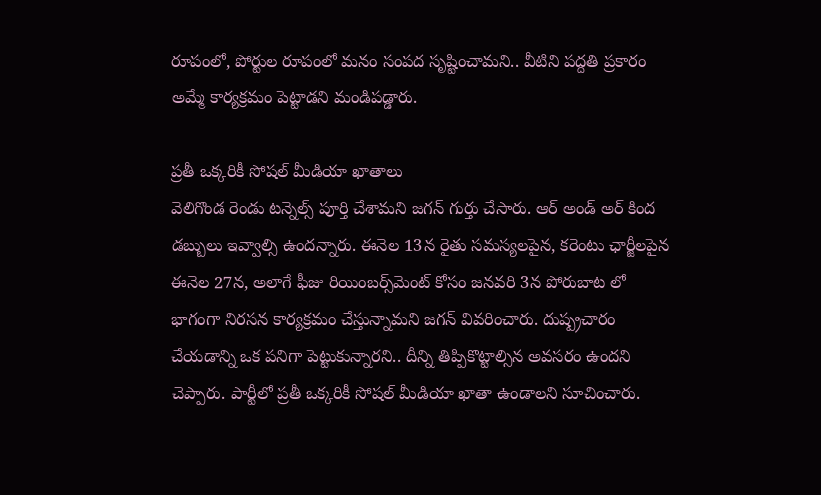రూపంలో, పోర్టుల రూపంలో మనం సంపద సృష్టించామని.. వీటిని పద్దతి ప్రకారం అమ్మే కార్యక్రమం పెట్టాడని మండిపడ్డారు.

ప్రతీ ఒక్కరికీ సోషల్ మీడియా ఖాతాలు
వెలిగొండ రెండు టన్నెల్స్‌ పూర్తి చేశామని జగన్ గుర్తు చేసారు. ఆర్‌ అండ్‌ అర్‌ కింద డబ్బులు ఇవ్వాల్సి ఉందన్నారు. ఈనెల 13న రైతు సమస్యలపైన, కరెంటు ఛార్జీలపైన ఈనెల 27న, అలాగే ఫీజు రియింబర్స్‌మెంట్‌ కోసం జనవరి 3న పోరుబాట లో భాగంగా నిరసన కార్యక్రమం చేస్తున్నామని జగన్ వివరించారు. దుష్ప్రచారం చేయడాన్ని ఒక పనిగా పెట్టుకున్నారని.. దీన్ని తిప్పికొట్టాల్సిన అవసరం ఉందని చెప్పారు. పార్టీలో ప్రతీ ఒక్కరికీ సోషల్‌ మీడియా ఖాతా ఉండాలని సూచించారు.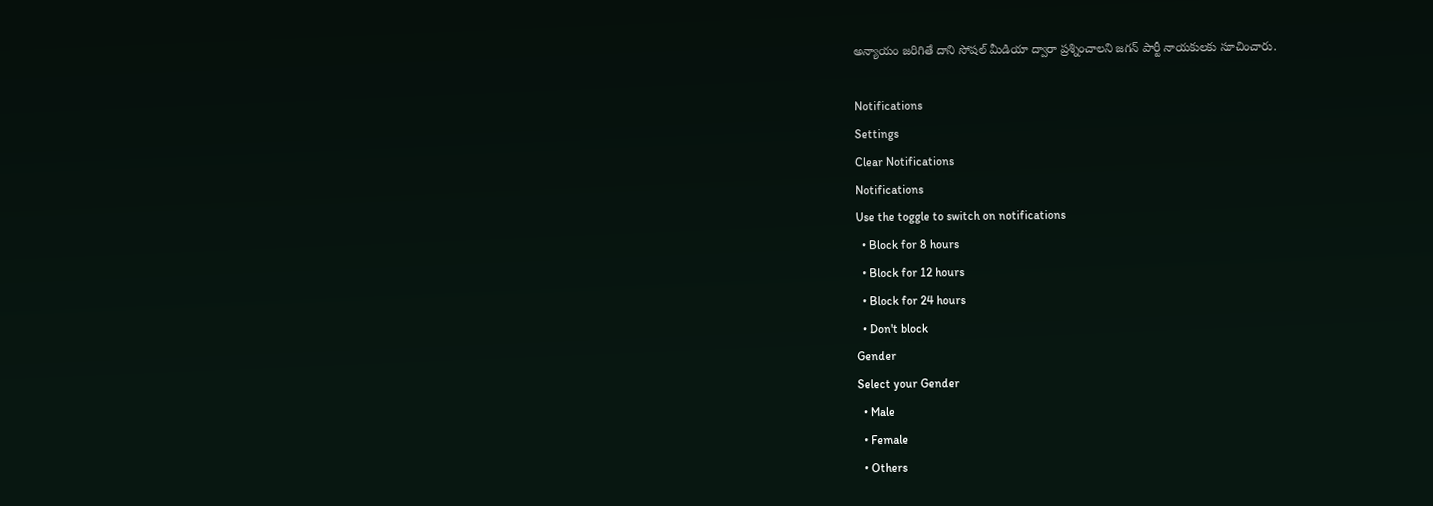అన్యాయం జరిగితే దాని సోషల్ మీడియా ద్వారా ప్రశ్నించాలని జ‌గ‌న్ పార్టీ నాయ‌కుల‌కు సూచించారు.

Notifications
Settings
Clear Notifications
Notifications
Use the toggle to switch on notifications
  • Block for 8 hours
  • Block for 12 hours
  • Block for 24 hours
  • Don't block
Gender
Select your Gender
  • Male
  • Female
  • Others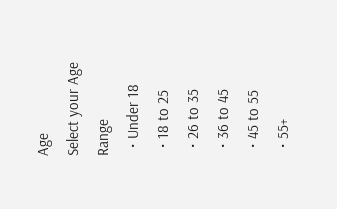Age
Select your Age Range
  • Under 18
  • 18 to 25
  • 26 to 35
  • 36 to 45
  • 45 to 55
  • 55+